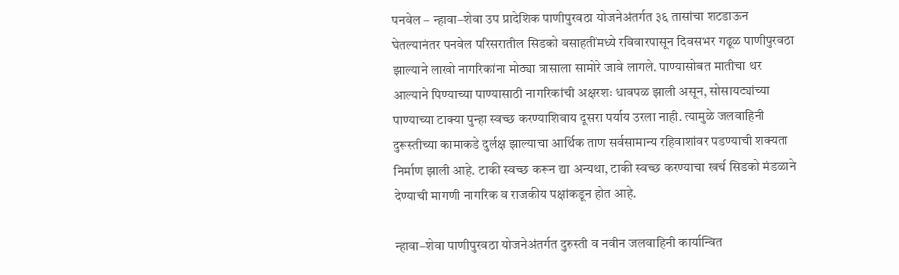पनवेल – न्हावा–शेवा उप प्रादेशिक पाणीपुरवठा योजनेअंतर्गत ३६ तासांचा शटडाऊन घेतल्यानंतर पनवेल परिसरातील सिडको वसाहतींमध्ये रविवारपासून दिवसभर गढूळ पाणीपुरवठा झाल्याने लाखो नागरिकांना मोठ्या त्रासाला सामोरे जावे लागले. पाण्यासोबत मातीचा थर आल्याने पिण्याच्या पाण्यासाठी नागरिकांची अक्षरशः धावपळ झाली असून, सोसायट्यांच्या पाण्याच्या टाक्या पुन्हा स्वच्छ करण्याशिवाय दूसरा पर्याय उरला नाही. त्यामुळे जलवाहिनी दुरूस्तीच्या कामाकडे दुर्लक्ष झाल्याचा आर्थिक ताण सर्वसामान्य रहिवाशांवर पडण्याची शक्यता निर्माण झाली आहे. टाकी स्वच्छ करून द्या अन्यथा, टाकी स्वच्छ करण्याचा खर्च सिडको मंडळाने देण्याची मागणी नागरिक व राजकीय पक्षांकडून होत आहे.

न्हावा–शेवा पाणीपुरवठा योजनेअंतर्गत दुरुस्ती व नवीन जलवाहिनी कार्यान्वित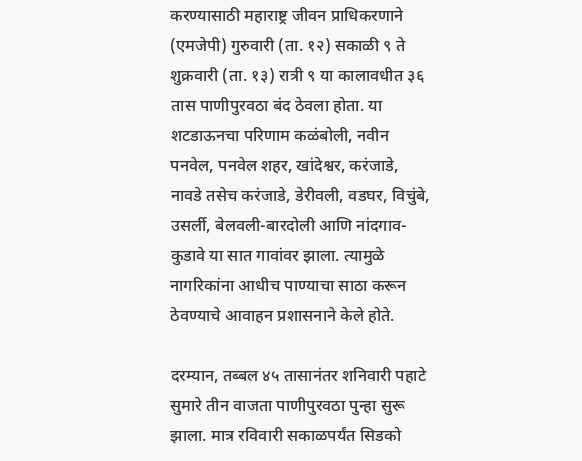करण्यासाठी महाराष्ट्र जीवन प्राधिकरणाने (एमजेपी) गुरुवारी (ता. १२) सकाळी ९ ते शुक्रवारी (ता. १३) रात्री ९ या कालावधीत ३६ तास पाणीपुरवठा बंद ठेवला होता. या शटडाऊनचा परिणाम कळंबोली, नवीन पनवेल, पनवेल शहर, खांदेश्वर, करंजाडे, नावडे तसेच करंजाडे, डेरीवली, वडघर, विचुंबे, उसर्ली, बेलवली-बारदोली आणि नांदगाव-कुडावे या सात गावांवर झाला. त्यामुळे नागरिकांना आधीच पाण्याचा साठा करून ठेवण्याचे आवाहन प्रशासनाने केले होते.

दरम्यान, तब्बल ४५ तासानंतर शनिवारी पहाटे सुमारे तीन वाजता पाणीपुरवठा पुन्हा सुरू झाला. मात्र रविवारी सकाळपर्यंत सिडको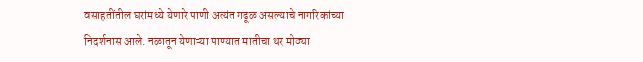वसाहतींतील घरांमध्ये येणारे पाणी अत्यंत गढूळ असल्याचे नागरिकांच्या निदर्शनास आले. नळातून येणाऱ्या पाण्यात मातीचा थर मोठ्या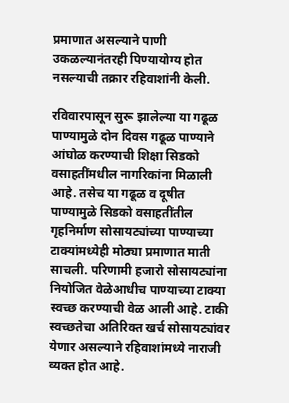प्रमाणात असल्याने पाणी उकळल्यानंतरही पिण्यायोग्य होत नसल्याची तक्रार रहिवाशांनी केली.

रविवारपासून सुरू झालेल्या या गढूळ पाण्यामुळे दोन दिवस गढूळ पाण्याने आंघोळ करण्याची शिक्षा सिडको वसाहतींमधील नागरिकांना मिळाली आहे. तसेच या गढूळ व दूषीत पाण्यामुळे सिडको वसाहतींतील गृहनिर्माण सोसायट्यांच्या पाण्याच्या टाक्यांमध्येही मोठ्या प्रमाणात माती साचली. परिणामी हजारो सोसायट्यांना नियोजित वेळेआधीच पाण्याच्या टाक्या स्वच्छ करण्याची वेळ आली आहे. टाकी स्वच्छतेचा अतिरिक्त खर्च सोसायट्यांवर येणार असल्याने रहिवाशांमध्ये नाराजी व्यक्त होत आहे.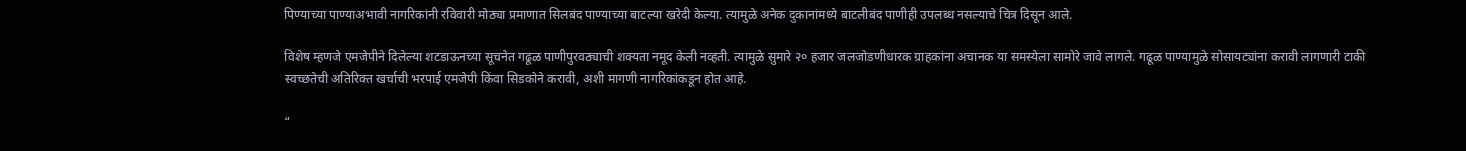पिण्याच्या पाण्याअभावी नागरिकांनी रविवारी मोठ्या प्रमाणात सिलबंद पाण्याच्या बाटल्या खरेदी केल्या. त्यामुळे अनेक दुकानांमध्ये बाटलीबंद पाणीही उपलब्ध नसल्याचे चित्र दिसून आले.

विशेष म्हणजे एमजेपीने दिलेल्या शटडाऊनच्या सूचनेत गढूळ पाणीपुरवठ्याची शक्यता नमूद केली नव्हती. त्यामुळे सुमारे २० हजार जलजोडणीधारक ग्राहकांना अचानक या समस्येला सामोरे जावे लागले. गढूळ पाण्यामुळे सोसायट्यांना करावी लागणारी टाकी स्वच्छतेची अतिरिक्त खर्चाची भरपाई एमजेपी किंवा सिडकोने करावी, अशी मागणी नागरिकांकडून होत आहे.

“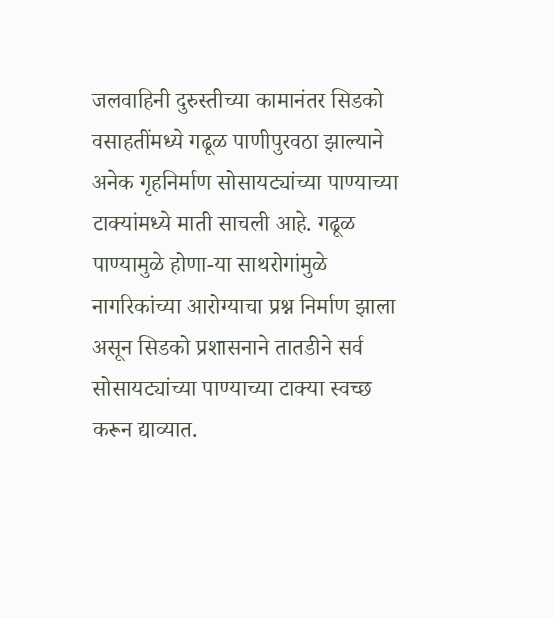जलवाहिनी दुरुस्तीच्या कामानंतर सिडको वसाहतींमध्ये गढूळ पाणीपुरवठा झाल्याने अनेक गृहनिर्माण सोसायट्यांच्या पाण्याच्या टाक्यांमध्ये माती साचली आहे. गढूळ पाण्यामुळे होणा-या साथरोगांमुळे नागरिकांच्या आरोग्याचा प्रश्न निर्माण झाला असून सिडको प्रशासनाने तातडीने सर्व सोसायट्यांच्या पाण्याच्या टाक्या स्वच्छ करून द्याव्यात.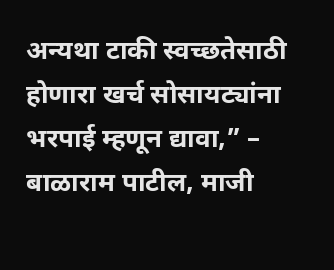अन्यथा टाकी स्वच्छतेसाठी होणारा खर्च सोसायट्यांना भरपाई म्हणून द्यावा,” – बाळाराम पाटील, माजी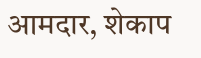आमदार, शेकाप